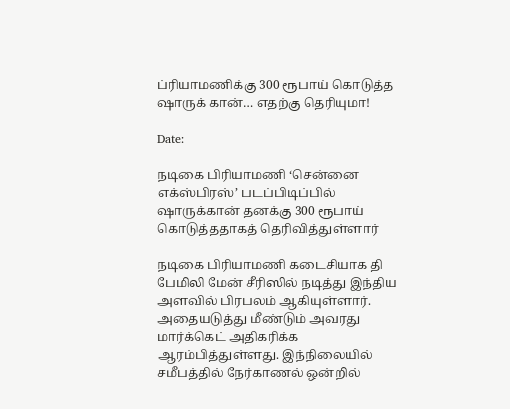ப்ரியாமணிக்கு 300 ரூபாய் கொடுத்த ஷாருக் கான்… எதற்கு தெரியுமா!

Date:

நடிகை பிரியாமணி ‘சென்னை எக்ஸ்பிரஸ்’ படப்பிடிப்பில் ஷாருக்கான் தனக்கு 300 ரூபாய் கொடுத்ததாகத் தெரிவித்துள்ளார்

நடிகை பிரியாமணி கடைசியாக தி பேமிலி மேன் சீரிஸில் நடித்து இந்திய அளவில் பிரபலம் ஆகியுள்ளார். அதையடுத்து மீண்டும் அவரது மார்க்கெட் அதிகரிக்க ஆரம்பித்துள்ளது. இந்நிலையில் சமீபத்தில் நேர்காணல் ஒன்றில்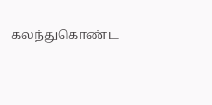கலந்துகொண்ட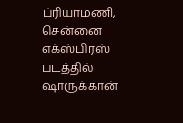ப்ரியாமணி, சென்னை எக்ஸ்பிரஸ் படத்தில் ஷாருக்கான்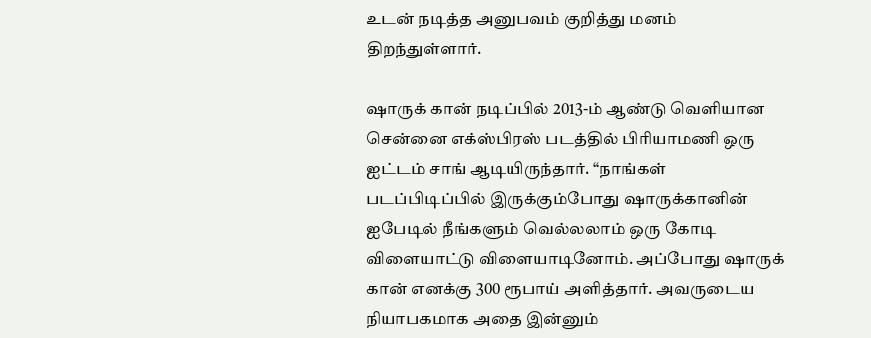உடன் நடித்த அனுபவம் குறித்து மனம் திறந்துள்ளார்.

ஷாருக் கான் நடிப்பில் 2013-ம் ஆண்டு வெளியான சென்னை எக்ஸ்பிரஸ் படத்தில் பிரியாமணி ஒரு ஐட்டம் சாங் ஆடியிருந்தார். “நாங்கள் படப்பிடிப்பில் இருக்கும்போது ஷாருக்கானின் ஐபேடில் நீங்களும் வெல்லலாம் ஒரு கோடி விளையாட்டு விளையாடினோம். அப்போது ஷாருக் கான் எனக்கு 300 ரூபாய் அளித்தார். அவருடைய நியாபகமாக அதை இன்னும்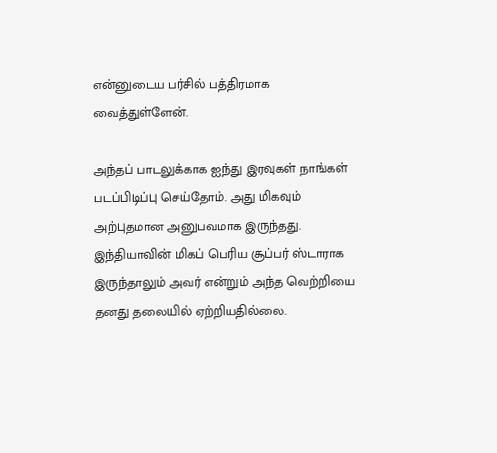என்னுடைய பர்சில் பத்திரமாக வைத்துள்ளேன்.

அந்தப் பாடலுக்காக ஐந்து இரவுகள் நாங்கள் படப்பிடிப்பு செய்தோம். அது மிகவும் அற்புதமான அனுபவமாக இருந்தது. இந்தியாவின் மிகப் பெரிய சூப்பர் ஸ்டாராக இருந்தாலும் அவர் என்றும் அந்த வெற்றியை தனது தலையில் ஏற்றியதில்லை.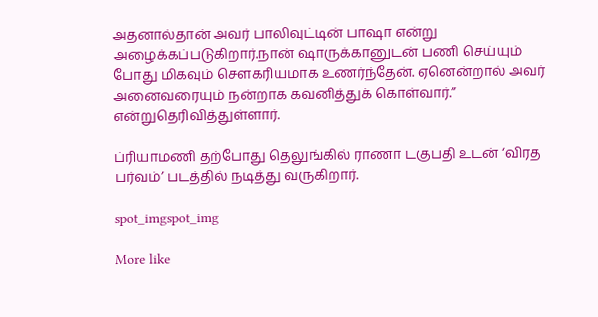அதனால்தான் அவர் பாலிவுட்டின் பாஷா என்று அழைக்கப்படுகிறார்.நான் ஷாருக்கானுடன் பணி செய்யும் போது மிகவும் சௌகரியமாக உணர்ந்தேன். ஏனென்றால் அவர் அனைவரையும் நன்றாக கவனித்துக் கொள்வார்.” என்றுதெரிவித்துள்ளார்.

ப்ரியாமணி தற்போது தெலுங்கில் ராணா டகுபதி உடன் ‘விரத பர்வம்’ படத்தில் நடித்து வருகிறார்.

spot_imgspot_img

More like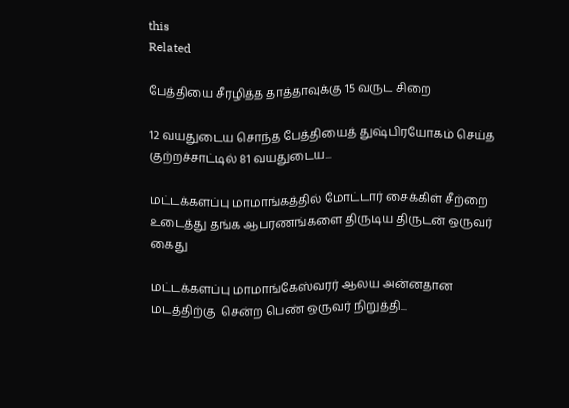this
Related

பேத்தியை சீரழித்த தாத்தாவுக்கு 15 வருட சிறை

12 வயதுடைய சொந்த பேத்தியைத் துஷ்பிரயோகம் செய்த குற்றச்சாட்டில் 81 வயதுடைய...

மட்டக்களப்பு மாமாங்கத்தில் மோட்டார் சைக்கிள் சீற்றை உடைத்து தங்க ஆபரணங்களை திருடிய திருடன் ஒருவர் கைது

மட்டக்களப்பு மாமாங்கேஸ்வரர் ஆலய அன்னதான மடத்திற்கு  சென்ற பெண் ஒருவர் நிறுத்தி...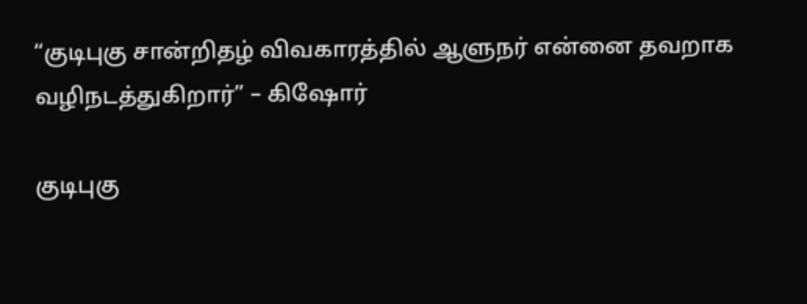“குடிபுகு சான்றிதழ் விவகாரத்தில் ஆளுநர் என்னை தவறாக வழிநடத்துகிறார்” – கிஷோர்

குடிபுகு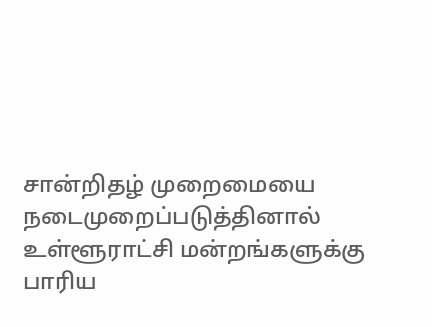சான்றிதழ் முறைமையை நடைமுறைப்படுத்தினால் உள்ளூராட்சி மன்றங்களுக்கு பாரிய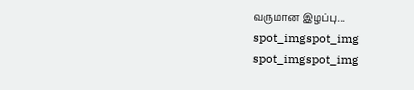வருமான இழப்பு...
spot_imgspot_img
spot_imgspot_img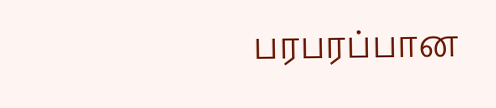பரபரப்பான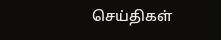செய்திகள்